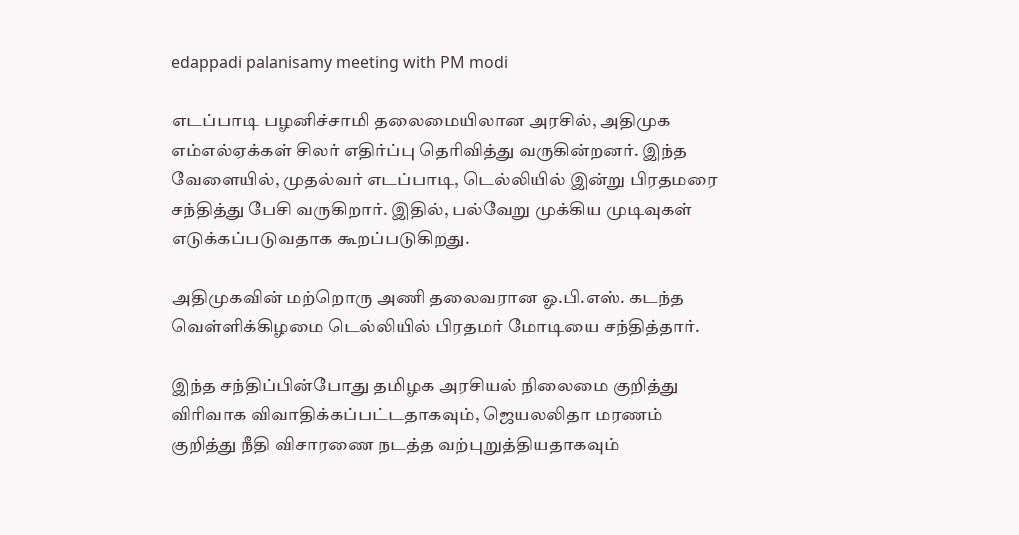edappadi palanisamy meeting with PM modi

எடப்பாடி பழனிச்சாமி தலைமையிலான அரசில், அதிமுக எம்எல்ஏக்கள் சிலர் எதிர்ப்பு தெரிவித்து வருகின்றனர். இந்த வேளையில், முதல்வர் எடப்பாடி, டெல்லியில் இன்று பிரதமரை சந்தித்து பேசி வருகிறார். இதில், பல்வேறு முக்கிய முடிவுகள் எடுக்கப்படுவதாக கூறப்படுகிறது.

அதிமுகவின் மற்றொரு அணி தலைவரான ஓ.பி.எஸ். கடந்த வெள்ளிக்கிழமை டெல்லியில் பிரதமர் மோடியை சந்தித்தார்.

இந்த சந்திப்பின்போது தமிழக அரசியல் நிலைமை குறித்து விரிவாக விவாதிக்கப்பட்டதாகவும், ஜெயலலிதா மரணம் குறித்து நீதி விசாரணை நடத்த வற்புறுத்தியதாகவும்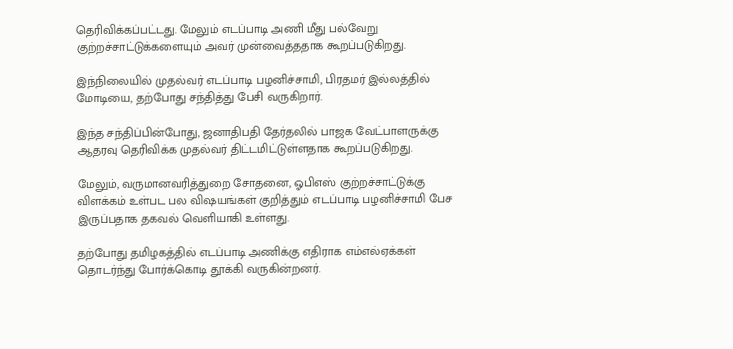தெரிவிக்கப்பட்டது. மேலும் எடப்பாடி அணி மீது பல்வேறு குற்றச்சாட்டுக்களையும் அவர் முன்வைத்ததாக கூறப்படுகிறது.

இந்நிலையில் முதல்வர் எடப்பாடி பழனிச்சாமி, பிரதமர் இல்லத்தில் மோடியை, தற்போது சந்தித்து பேசி வருகிறார்.

இந்த சந்திப்பின்போது, ஜனாதிபதி தேர்தலில் பாஜக வேட்பாளருக்கு ஆதரவு தெரிவிக்க முதல்வர் திட்டமிட்டுள்ளதாக கூறப்படுகிறது.

மேலும், வருமானவரித்துறை சோதனை, ஓபிஎஸ் குற்றச்சாட்டுக்கு விளக்கம் உள்பட பல விஷயங்கள் குறித்தும் எடப்பாடி பழனிச்சாமி பேச இருப்பதாக தகவல் வெளியாகி உள்ளது.

தற்போது தமிழகத்தில் எடப்பாடி அணிக்கு எதிராக எம்எல்ஏக்கள் தொடர்ந்து போர்க்கொடி தூக்கி வருகின்றனர்.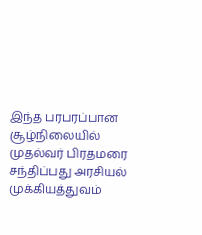இந்த பரபரப்பான சூழ்நிலையில் முதல்வர் பிரதமரை சந்திப்பது அரசியல் முக்கியத்துவம்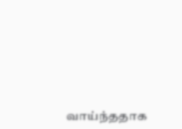வாய்ந்ததாக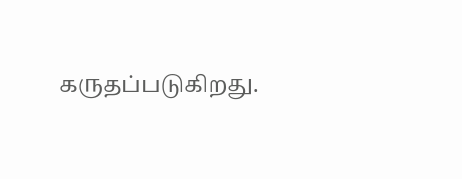கருதப்படுகிறது.